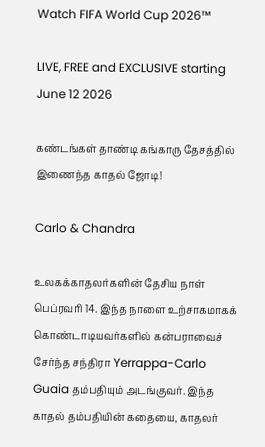Watch FIFA World Cup 2026™

LIVE, FREE and EXCLUSIVE starting June 12 2026

கண்டங்கள் தாண்டி கங்காரு தேசத்தில் இணைந்த காதல் ஜோடி!

Carlo & Chandra

உலகக்காதலர்களின் தேசிய நாள் பெப்ரவரி 14. இந்த நாளை உற்சாகமாகக் கொண்டாடியவர்களில் கன்பராவைச் சேர்ந்த சந்திரா Yerrappa-Carlo Guaia தம்பதியும் அடங்குவர். இந்த காதல் தம்பதியின் கதையை, காதலர்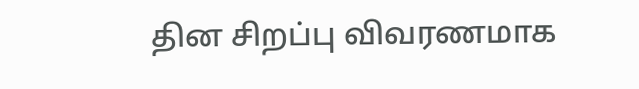தின சிறப்பு விவரணமாக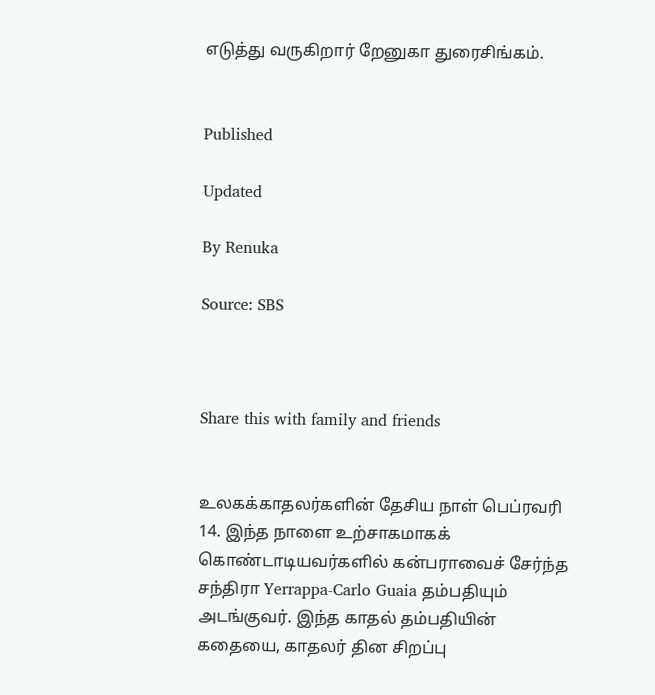எடுத்து வருகிறார் றேனுகா துரைசிங்கம்.


Published

Updated

By Renuka

Source: SBS



Share this with family and friends


உலகக்காதலர்களின் தேசிய நாள் பெப்ரவரி 14. இந்த நாளை உற்சாகமாகக் கொண்டாடியவர்களில் கன்பராவைச் சேர்ந்த சந்திரா Yerrappa-Carlo Guaia தம்பதியும் அடங்குவர். இந்த காதல் தம்பதியின் கதையை, காதலர் தின சிறப்பு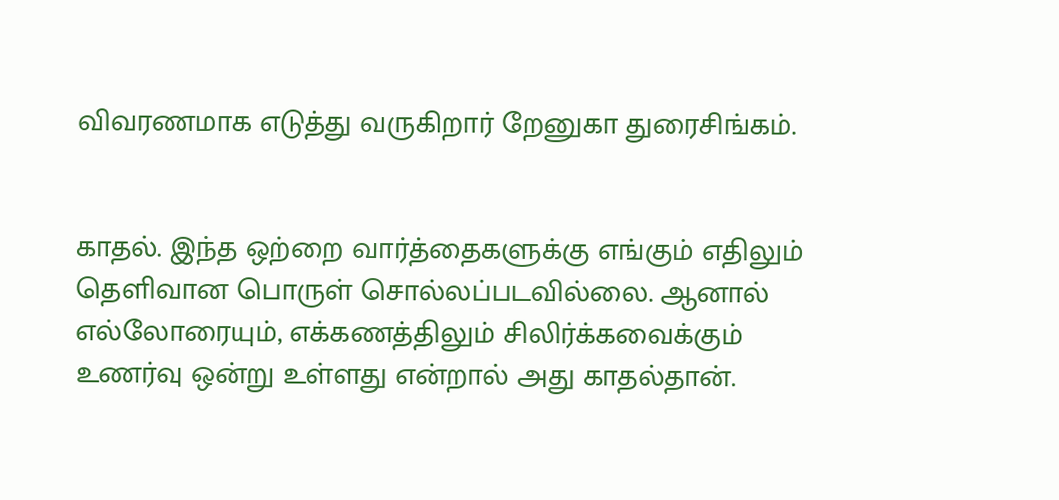விவரணமாக எடுத்து வருகிறார் றேனுகா துரைசிங்கம்.


காதல். இந்த ஒற்றை வார்த்தைகளுக்கு எங்கும் எதிலும் தெளிவான பொருள் சொல்லப்படவில்லை. ஆனால் எல்லோரையும், எக்கணத்திலும் சிலிர்க்கவைக்கும் உணர்வு ஒன்று உள்ளது என்றால் அது காதல்தான்.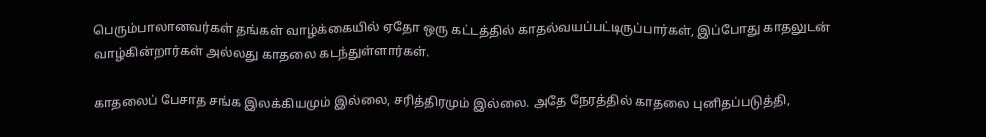பெரும்பாலானவர்கள் தங்கள் வாழ்க்கையில் ஏதோ ஒரு கட்டத்தில் காதல்வயப்பட்டிருப்பார்கள், இப்போது காதலுடன் வாழ்கின்றார்கள் அல்லது காதலை கடந்துள்ளார்கள்.

காதலைப் பேசாத சங்க இலக்கியமும் இல்லை, சரித்திரமும் இல்லை. அதே நேரத்தில் காதலை புனிதப்படுத்தி,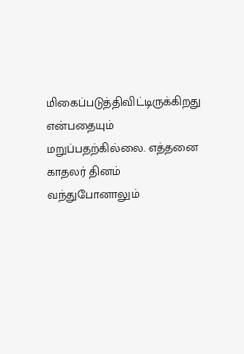மிகைப்படுத்திவிட்டிருக்கிறது என்பதையும் மறுப்பதற்கில்லை. எத்தனை காதலர் தினம் வந்துபோனாலும்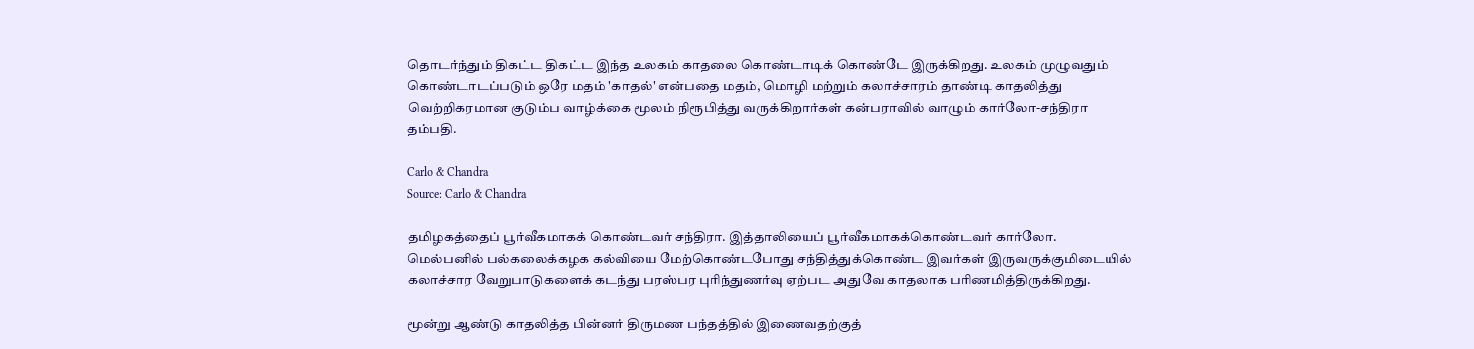தொடர்ந்தும் திகட்ட திகட்ட இந்த உலகம் காதலை கொண்டாடிக் கொண்டே இருக்கிறது. உலகம் முழுவதும் கொண்டாடப்படும் ஒரே மதம் 'காதல்' என்பதை மதம், மொழி மற்றும் கலாச்சாரம் தாண்டி காதலித்து வெற்றிகரமான குடும்ப வாழ்க்கை மூலம் நிரூபித்து வருக்கிறார்கள் கன்பராவில் வாழும் கார்லோ-சந்திரா தம்பதி.

Carlo & Chandra
Source: Carlo & Chandra

தமிழகத்தைப் பூர்வீகமாகக் கொண்டவர் சந்திரா. இத்தாலியைப் பூர்வீகமாகக்கொண்டவர் கார்லோ. மெல்பனில் பல்கலைக்கழக கல்வியை மேற்கொண்டபோது சந்தித்துக்கொண்ட இவர்கள் இருவருக்குமிடையில் கலாச்சார வேறுபாடுகளைக் கடந்து பரஸ்பர புரிந்துணர்வு ஏற்பட அதுவே காதலாக பரிணமித்திருக்கிறது.

மூன்று ஆண்டு காதலித்த பின்னர் திருமண பந்தத்தில் இணைவதற்குத்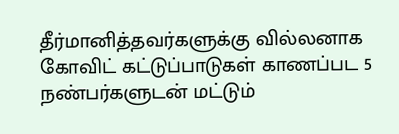தீர்மானித்தவர்களுக்கு வில்லனாக கோவிட் கட்டுப்பாடுகள் காணப்பட 5 நண்பர்களுடன் மட்டும்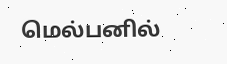மெல்பனில்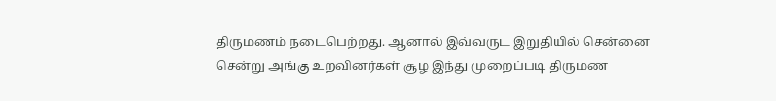திருமணம் நடைபெற்றது. ஆனால் இவ்வருட இறுதியில் சென்னை சென்று அங்கு உறவினர்கள் சூழ இந்து முறைப்படி திருமண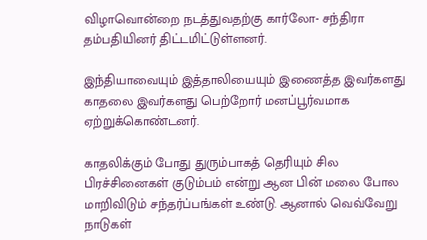விழாவொன்றை நடத்துவதற்கு கார்லோ- சந்திரா தம்பதியினர் திட்டமிட்டுள்ளனர்.

இந்தியாவையும் இத்தாலியையும் இணைத்த இவர்களது காதலை இவர்களது பெற்றோர் மனப்பூர்வமாக ஏற்றுக்கொண்டனர்.

காதலிக்கும் போது துரும்பாகத் தெரியும் சில பிரச்சினைகள் குடும்பம் என்று ஆன பின் மலை போல மாறிவிடும் சந்தர்ப்பங்கள் உண்டு. ஆனால் வெவ்வேறு நாடுகள்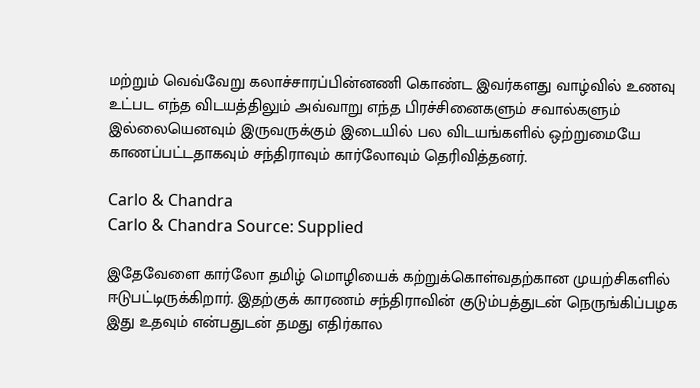மற்றும் வெவ்வேறு கலாச்சாரப்பின்னணி கொண்ட இவர்களது வாழ்வில் உணவு உட்பட எந்த விடயத்திலும் அவ்வாறு எந்த பிரச்சினைகளும் சவால்களும் இல்லையெனவும் இருவருக்கும் இடையில் பல விடயங்களில் ஒற்றுமையே காணப்பட்டதாகவும் சந்திராவும் கார்லோவும் தெரிவித்தனர்.

Carlo & Chandra
Carlo & Chandra Source: Supplied

இதேவேளை கார்லோ தமிழ் மொழியைக் கற்றுக்கொள்வதற்கான முயற்சிகளில் ஈடுபட்டிருக்கிறார். இதற்குக் காரணம் சந்திராவின் குடும்பத்துடன் நெருங்கிப்பழக இது உதவும் என்பதுடன் தமது எதிர்கால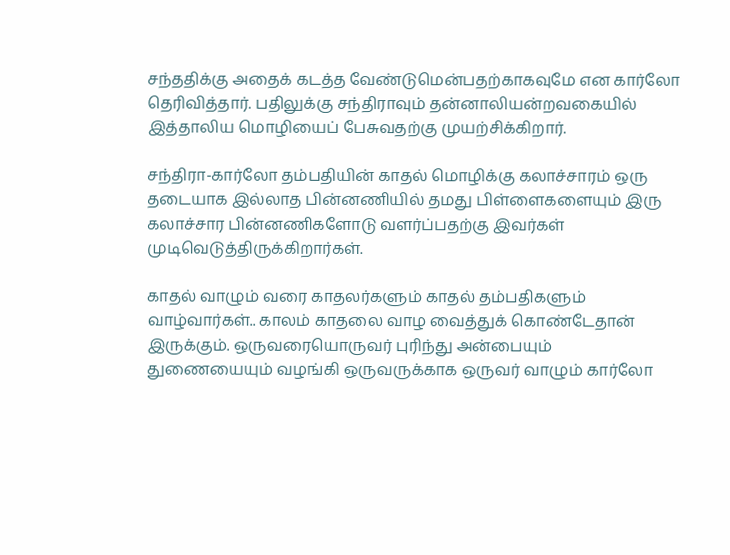சந்ததிக்கு அதைக் கடத்த வேண்டுமென்பதற்காகவுமே என கார்லோ தெரிவித்தார். பதிலுக்கு சந்திராவும் தன்னாலியன்றவகையில் இத்தாலிய மொழியைப் பேசுவதற்கு முயற்சிக்கிறார்.

சந்திரா-கார்லோ தம்பதியின் காதல் மொழிக்கு கலாச்சாரம் ஒரு தடையாக இல்லாத பின்னணியில் தமது பிள்ளைகளையும் இரு கலாச்சார பின்னணிகளோடு வளர்ப்பதற்கு இவர்கள் முடிவெடுத்திருக்கிறார்கள்.

காதல் வாழும் வரை காதலர்களும் காதல் தம்பதிகளும் வாழ்வார்கள்.. காலம் காதலை வாழ வைத்துக் கொண்டேதான் இருக்கும். ஒருவரையொருவர் புரிந்து அன்பையும் துணையையும் வழங்கி ஒருவருக்காக ஒருவர் வாழும் கார்லோ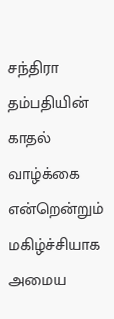சந்திரா தம்பதியின் காதல் வாழ்க்கை என்றென்றும் மகிழ்ச்சியாக அமைய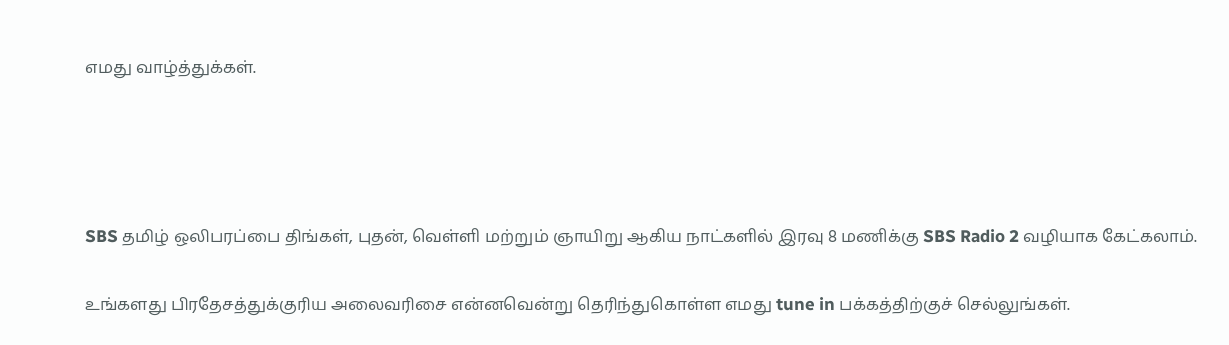எமது வாழ்த்துக்கள்.




SBS தமிழ் ஒலிபரப்பை திங்கள், புதன், வெள்ளி மற்றும் ஞாயிறு ஆகிய நாட்களில் இரவு 8 மணிக்கு SBS Radio 2 வழியாக கேட்கலாம்.

உங்களது பிரதேசத்துக்குரிய அலைவரிசை என்னவென்று தெரிந்துகொள்ள எமது tune in பக்கத்திற்குச் செல்லுங்கள்.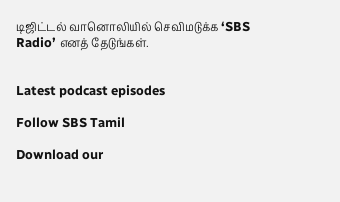டிஜிட்டல் வானொலியில் செவிமடுக்க ‘SBS Radio’ எனத் தேடுங்கள்.


Latest podcast episodes

Follow SBS Tamil

Download our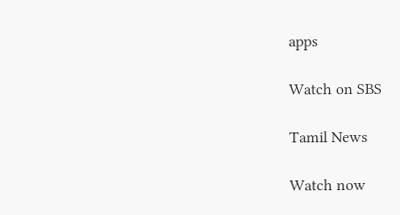apps

Watch on SBS

Tamil News

Watch now